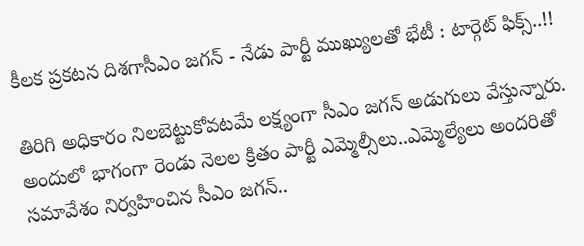కీలక ప్రకటన దిశగాసీఎం జగన్ - నేడు పార్టీ ముఖ్యులతో భేటీ : టార్గెట్ ఫిక్స్..!!

తిరిగి అధికారం నిలబెట్టుకోవటమే లక్ష్యంగా సీఎం జగన్ అడుగులు వేస్తున్నారు. అందులో భాగంగా రెండు నెలల క్రితం పార్టీ ఎమ్మెల్సీలు..ఎమ్మెల్యేలు అందరితో సమావేశం నిర్వహించిన సీఎం జగన్..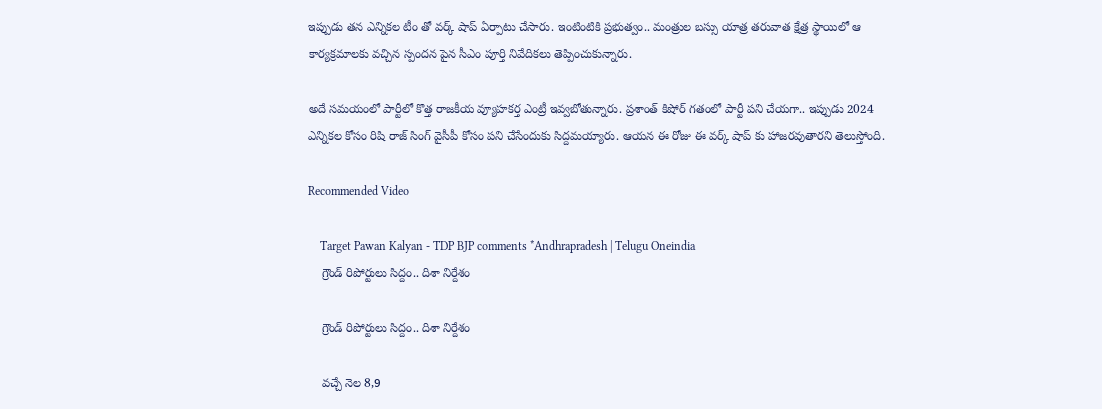ఇప్పుడు తన ఎన్నికల టీం తో వర్క్ షాప్ ఏర్పాటు చేసారు. ఇంటింటికి ప్రభుత్వం.. మంత్రుల బస్సు యాత్ర తరువాత క్షేత్ర స్థాయిలో ఆ కార్యక్రమాలకు వచ్చిన స్పందన పైన సీఎం పూర్తి నివేదికలు తెప్పించుకున్నారు.

అదే సమయంలో పార్టీలో కొత్త రాజకీయ వ్యూహకర్త ఎంట్రీ ఇవ్వబోతున్నారు. ప్రశాంత్ కిషోర్ గతంలో పార్టీ పని చేయగా.. ఇప్పుడు 2024 ఎన్నికల కోసం రిషి రాజ్ సింగ్ వైసీపీ కోసం పని చేసేందుకు సిద్దమయ్యారు. ఆయన ఈ రోజు ఈ వర్క్ షాప్ కు హాజరవుతారని తెలుస్తోంది.

Recommended Video

    Target Pawan Kalyan - TDP BJP comments *Andhrapradesh | Telugu Oneindia
    గ్రౌండ్ రిపోర్టులు సిద్దం.. దిశా నిర్దేశం

    గ్రౌండ్ రిపోర్టులు సిద్దం.. దిశా నిర్దేశం

    వచ్చే నెల 8,9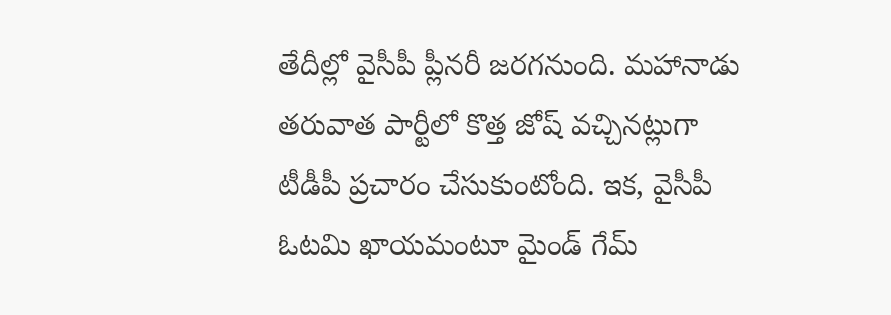తేదీల్లో వైసీపీ ప్లీనరీ జరగనుంది. మహానాడు తరువాత పార్టీలో కొత్త జోష్ వచ్చినట్లుగా టీడీపీ ప్రచారం చేసుకుంటోంది. ఇక, వైసీపీ ఓటమి ఖాయమంటూ మైండ్ గేమ్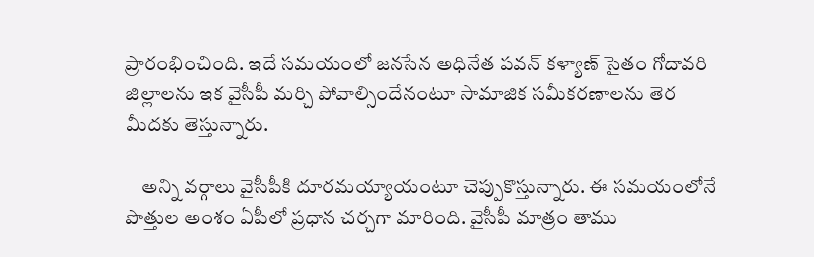ప్రారంభించింది. ఇదే సమయంలో జనసేన అధినేత పవన్ కళ్యాణ్ సైతం గోదావరి జిల్లాలను ఇక వైసీపీ మర్చి పోవాల్సిందేనంటూ సామాజిక సమీకరణాలను తెర మీదకు తెస్తున్నారు.

    అన్ని వర్గాలు వైసీపీకి దూరమయ్యాయంటూ చెప్పుకొస్తున్నారు. ఈ సమయంలోనే పొత్తుల అంశం ఏపీలో ప్రధాన చర్చగా మారింది. వైసీపీ మాత్రం తాము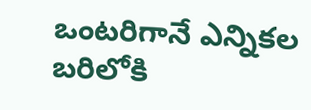ఒంటరిగానే ఎన్నికల బరిలోకి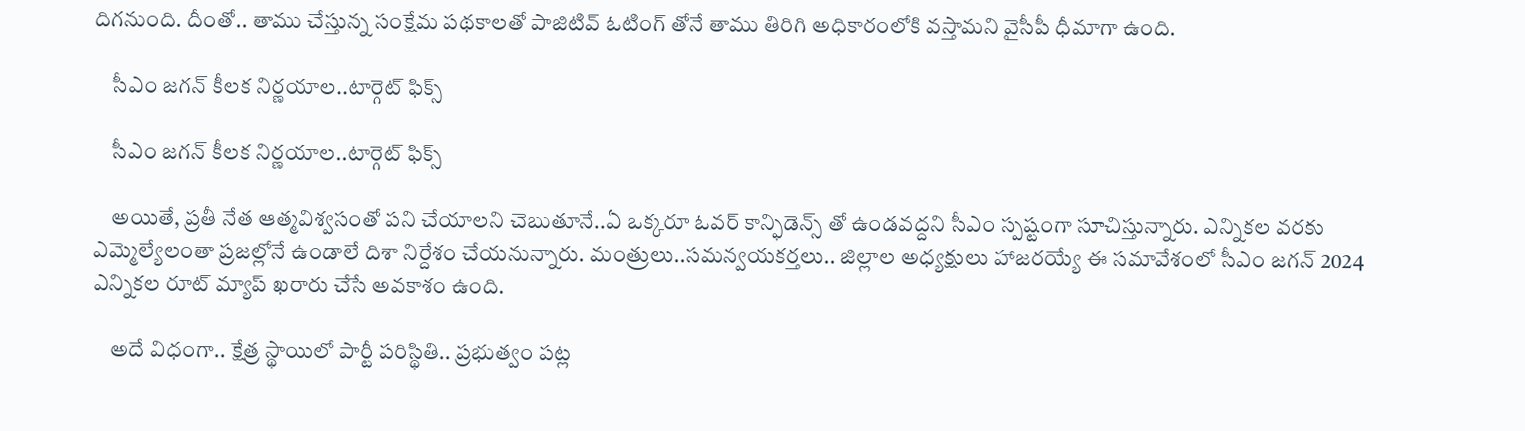దిగనుంది. దీంతో.. తాము చేస్తున్న సంక్షేమ పథకాలతో పాజిటివ్ ఓటింగ్ తోనే తాము తిరిగి అధికారంలోకి వస్తామని వైసీపీ ధీమాగా ఉంది.

    సీఎం జగన్ కీలక నిర్ణయాల..టార్గెట్ ఫిక్స్

    సీఎం జగన్ కీలక నిర్ణయాల..టార్గెట్ ఫిక్స్

    అయితే, ప్రతీ నేత ఆత్మవిశ్వసంతో పని చేయాలని చెబుతూనే..ఏ ఒక్కరూ ఓవర్ కాన్ఫిడెన్స్ తో ఉండవద్దని సీఎం స్పష్టంగా సూచిస్తున్నారు. ఎన్నికల వరకు ఎమ్మెల్యేలంతా ప్రజల్లోనే ఉండాలే దిశా నిర్దేశం చేయనున్నారు. మంత్రులు..సమన్వయకర్తలు.. జిల్లాల అధ్యక్షులు హాజరయ్యే ఈ సమావేశంలో సీఎం జగన్ 2024 ఎన్నికల రూట్ మ్యాప్ ఖరారు చేసే అవకాశం ఉంది.

    అదే విధంగా.. క్షేత్ర స్థాయిలో పార్టీ పరిస్థితి.. ప్రభుత్వం పట్ల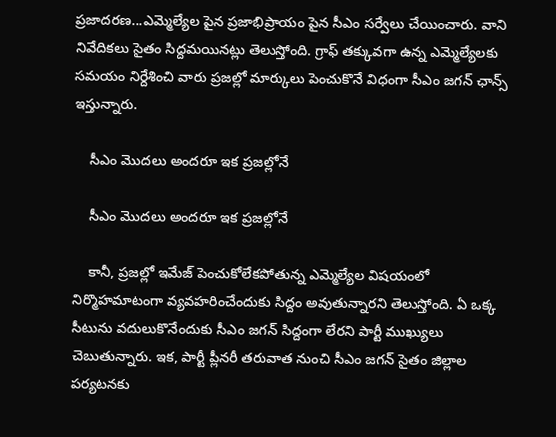ప్రజాదరణ...ఎమ్మెల్యేల పైన ప్రజాభిప్రాయం పైన సీఎం సర్వేలు చేయించారు. వాని నివేదికలు సైతం సిద్దమయినట్లు తెలుస్తోంది. గ్రాఫ్ తక్కువగా ఉన్న ఎమ్మెల్యేలకు సమయం నిర్దేశించి వారు ప్రజల్లో మార్కులు పెంచుకొనే విధంగా సీఎం జగన్ ఛాన్స్ ఇస్తున్నారు.

    సీఎం మొదలు అందరూ ఇక ప్రజల్లోనే

    సీఎం మొదలు అందరూ ఇక ప్రజల్లోనే

    కానీ, ప్రజల్లో ఇమేజ్ పెంచుకోలేకపోతున్న ఎమ్మెల్యేల విషయంలో నిర్మొహమాటంగా వ్యవహరించేందుకు సిద్దం అవుతున్నారని తెలుస్తోంది. ఏ ఒక్క సీటును వదులుకొనేందుకు సీఎం జగన్ సిద్దంగా లేరని పార్టీ ముఖ్యులు చెబుతున్నారు. ఇక, పార్టీ ప్లీనరీ తరువాత నుంచి సీఎం జగన్ సైతం జిల్లాల పర్యటనకు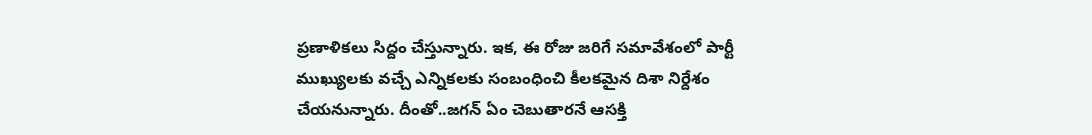ప్రణాళికలు సిద్దం చేస్తున్నారు. ఇక, ఈ రోజు జరిగే సమావేశంలో పార్టీ ముఖ్యులకు వచ్చే ఎన్నికలకు సంబంధించి కీలకమైన దిశా నిర్దేశం చేయనున్నారు. దీంతో..జగన్ ఏం చెబుతారనే ఆసక్తి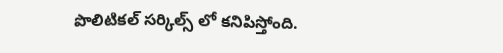పొలిటికల్ సర్కిల్స్ లో కనిపిస్తోంది.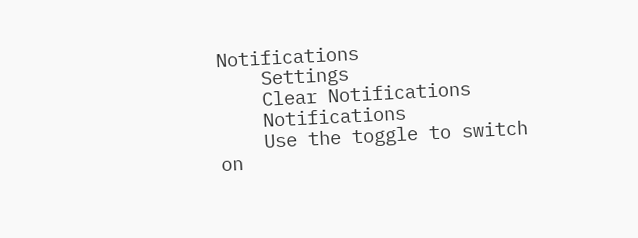Notifications
    Settings
    Clear Notifications
    Notifications
    Use the toggle to switch on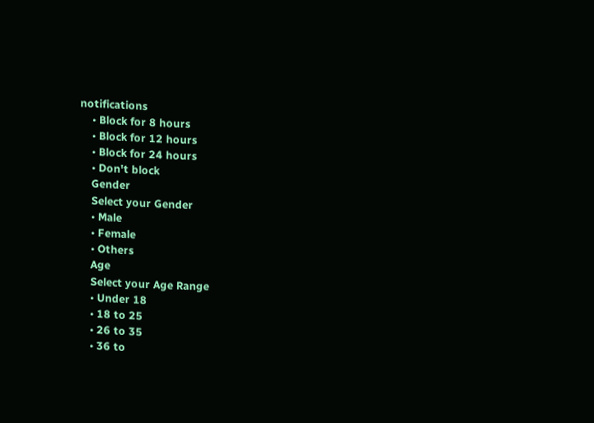notifications
    • Block for 8 hours
    • Block for 12 hours
    • Block for 24 hours
    • Don't block
    Gender
    Select your Gender
    • Male
    • Female
    • Others
    Age
    Select your Age Range
    • Under 18
    • 18 to 25
    • 26 to 35
    • 36 to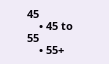45
    • 45 to 55
    • 55+